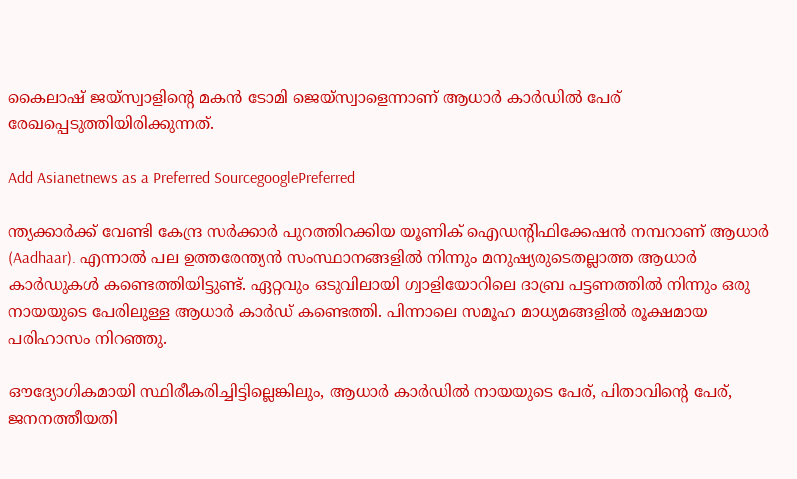കൈലാഷ് ജയ്‌സ്വാളിന്‍റെ മകന്‍ ടോമി ജെയ്സ്വാളെന്നാണ് ആധാര്‍ കാര്‍ഡിൽ പേര് രേഖപ്പെടുത്തിയിരിക്കുന്നത്.

Add Asianetnews as a Preferred SourcegooglePreferred

ന്ത്യക്കാര്‍ക്ക് വേണ്ടി കേന്ദ്ര സര്‍ക്കാര്‍ പുറത്തിറക്കിയ യൂണിക് ഐഡന്‍റിഫിക്കേഷന്‍ നമ്പറാണ് ആധാര്‍ (Aadhaar). എന്നാല്‍ പല ഉത്തരേന്ത്യന്‍ സംസ്ഥാനങ്ങളില്‍ നിന്നും മനുഷ്യരുടെതല്ലാത്ത ആധാര്‍ കാര്‍ഡുകൾ കണ്ടെത്തിയിട്ടുണ്ട്. ഏറ്റവും ഒടുവിലായി ഗ്വാളിയോറിലെ ദാബ്ര പട്ടണത്തിൽ നിന്നും ഒരു നായയുടെ പേരിലുള്ള ആധാര്‍ കാര്‍ഡ് കണ്ടെത്തി. പിന്നാലെ സമൂഹ മാധ്യമങ്ങളില്‍ രൂക്ഷമായ പരിഹാസം നിറഞ്ഞു.

ഔദ്യോഗികമായി സ്ഥിരീകരിച്ചിട്ടില്ലെങ്കിലും, ആധാർ കാർഡിൽ നായയുടെ പേര്, പിതാവിന്റെ പേര്, ജനനത്തീയതി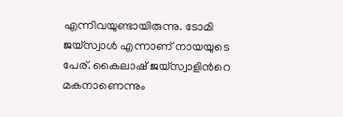എന്നിവയുണ്ടായിരുന്നു. ടോമി ജയ്‌സ്വാൾ എന്നാണ് നായയുടെ പേര്. കൈലാഷ് ജയ്‌സ്വാളിന്‍റെ മകനാണെന്നും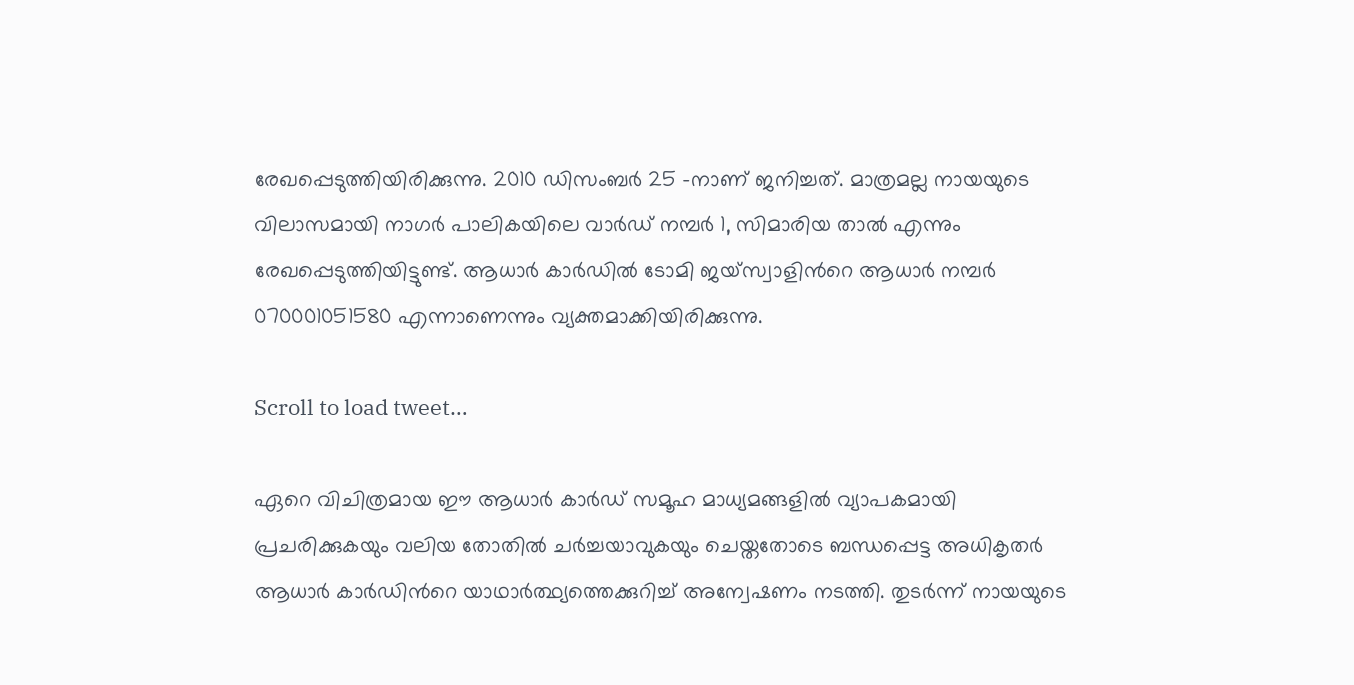രേഖപ്പെടുത്തിയിരിക്കുന്നു. 2010 ഡിസംബർ 25 -നാണ് ജനിച്ചത്. മാത്രമല്ല നായയുടെ വിലാസമായി നാഗർ പാലികയിലെ വാർഡ് നമ്പർ 1, സിമാരിയ താൽ എന്നും രേഖപ്പെടുത്തിയിട്ടുണ്ട്. ആധാർ കാർഡിൽ ടോമി ജയ്സ്വാളിന്‍റെ ആധാര്‍ നമ്പര്‍ 070001051580 എന്നാണെന്നും വ്യക്തമാക്കിയിരിക്കുന്നു.

Scroll to load tweet…

ഏറെ വിചിത്രമായ ഈ ആധാർ കാർഡ് സമൂഹ മാധ്യമങ്ങളില്‍ വ്യാപകമായി പ്രചരിക്കുകയും വലിയ തോതിൽ ചർച്ചയാവുകയും ചെയ്തതോടെ ബന്ധപ്പെട്ട അധികൃതർ ആധാർ കാർഡിന്‍റെ യാഥാർത്ഥ്യത്തെക്കുറിച്ച് അന്വേഷണം നടത്തി. തുടർന്ന് നായയുടെ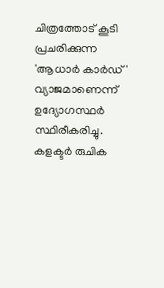ചിത്രത്തോട് കൂടി പ്രചരിക്കുന്ന 'ആധാർ കാർഡ്' വ്യാജമാണെന്ന് ഉദ്യോഗസ്ഥർ സ്ഥിരീകരിച്ചു. കളക്ടർ രുചിക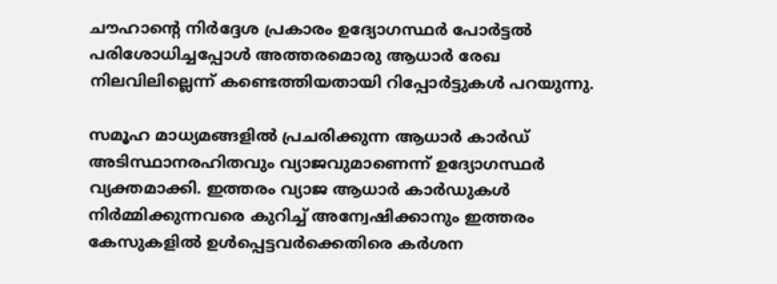ചൗഹാന്‍റെ നിർദ്ദേശ പ്രകാരം ഉദ്യോഗസ്ഥർ പോർട്ടൽ പരിശോധിച്ചപ്പോൾ അത്തരമൊരു ആധാർ രേഖ നിലവിലില്ലെന്ന് കണ്ടെത്തിയതായി റിപ്പോര്‍ട്ടുകൾ പറയുന്നു.

സമൂഹ മാധ്യമങ്ങളില്‍ പ്രചരിക്കുന്ന ആധാർ കാർഡ് അടിസ്ഥാനരഹിതവും വ്യാജവുമാണെന്ന് ഉദ്യോഗസ്ഥർ വ്യക്തമാക്കി. ഇത്തരം വ്യാജ ആധാർ കാർഡുകൾ നിർമ്മിക്കുന്നവരെ കുറിച്ച് അന്വേഷിക്കാനും ഇത്തരം കേസുകളില്‍ ഉൾപ്പെട്ടവർക്കെതിരെ കർശന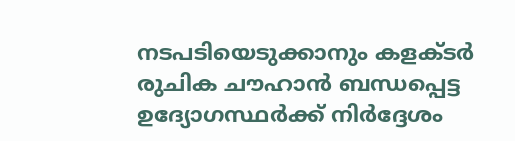നടപടിയെടുക്കാനും കളക്ടർ രുചിക ചൗഹാൻ ബന്ധപ്പെട്ട ഉദ്യോഗസ്ഥർക്ക് നിർദ്ദേശം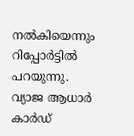നൽകിയെന്നും റിപ്പോര്‍ട്ടിൽ പറയുന്നു. വ്യാജ ആധാർ കാർഡ്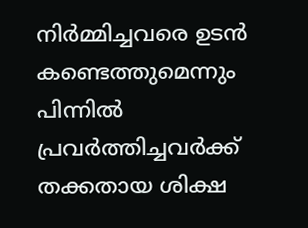നിർമ്മിച്ചവരെ ഉടൻ കണ്ടെത്തുമെന്നും പിന്നിൽ പ്രവർത്തിച്ചവർക്ക് തക്കതായ ശിക്ഷ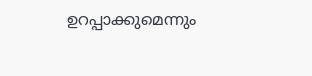ഉറപ്പാക്കുമെന്നും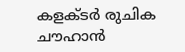കളക്ടർ രുചിക ചൗഹാൻ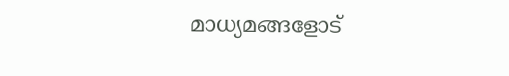മാധ്യമങ്ങളോട്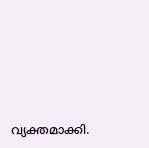വ്യക്തമാക്കി.